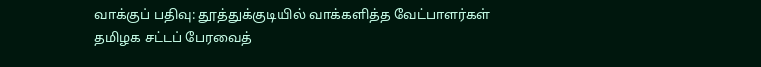வாக்குப் பதிவு: தூத்துக்குடியில் வாக்களித்த வேட்பாளர்கள்
தமிழக சட்டப் பேரவைத்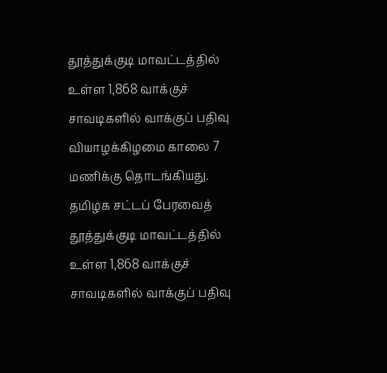தூத்துக்குடி மாவட்டத்தில் உள்ள 1,868 வாக்குச் சாவடிகளில் வாக்குப் பதிவு வியாழக்கிழமை காலை 7 மணிக்கு தொடங்கியது.
தமிழக சட்டப் பேரவைத் தூத்துக்குடி மாவட்டத்தில் உள்ள 1,868 வாக்குச் சாவடிகளில் வாக்குப் பதிவு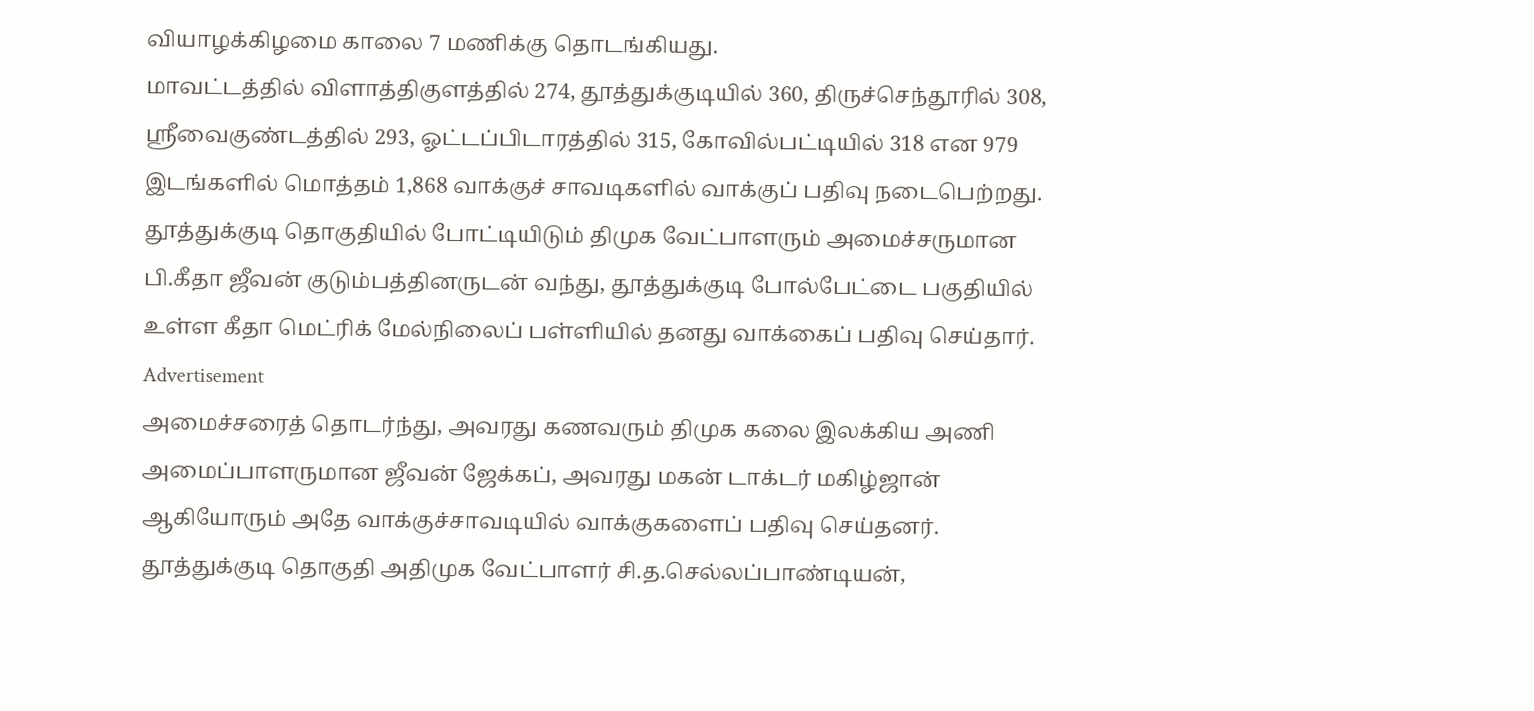வியாழக்கிழமை காலை 7 மணிக்கு தொடங்கியது.
மாவட்டத்தில் விளாத்திகுளத்தில் 274, தூத்துக்குடியில் 360, திருச்செந்தூரில் 308, ஸ்ரீவைகுண்டத்தில் 293, ஓட்டப்பிடாரத்தில் 315, கோவில்பட்டியில் 318 என 979 இடங்களில் மொத்தம் 1,868 வாக்குச் சாவடிகளில் வாக்குப் பதிவு நடைபெற்றது.
தூத்துக்குடி தொகுதியில் போட்டியிடும் திமுக வேட்பாளரும் அமைச்சருமான பி.கீதா ஜீவன் குடும்பத்தினருடன் வந்து, தூத்துக்குடி போல்பேட்டை பகுதியில் உள்ள கீதா மெட்ரிக் மேல்நிலைப் பள்ளியில் தனது வாக்கைப் பதிவு செய்தார்.
Advertisement
அமைச்சரைத் தொடர்ந்து, அவரது கணவரும் திமுக கலை இலக்கிய அணி அமைப்பாளருமான ஜீவன் ஜேக்கப், அவரது மகன் டாக்டர் மகிழ்ஜான் ஆகியோரும் அதே வாக்குச்சாவடியில் வாக்குகளைப் பதிவு செய்தனர்.
தூத்துக்குடி தொகுதி அதிமுக வேட்பாளர் சி.த.செல்லப்பாண்டியன்,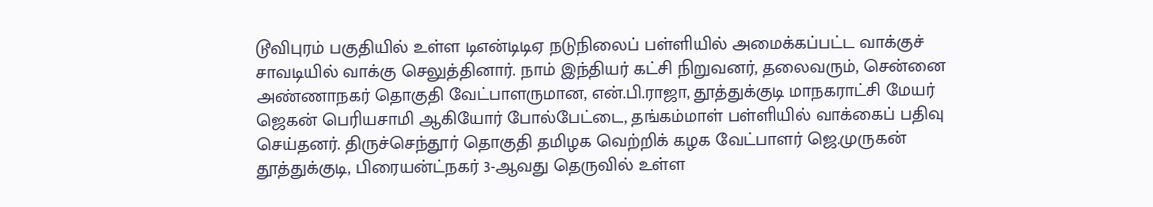டூவிபுரம் பகுதியில் உள்ள டிஎன்டிடிஏ நடுநிலைப் பள்ளியில் அமைக்கப்பட்ட வாக்குச் சாவடியில் வாக்கு செலுத்தினார். நாம் இந்தியர் கட்சி நிறுவனர், தலைவரும், சென்னை அண்ணாநகர் தொகுதி வேட்பாளருமான, என்.பி.ராஜா, தூத்துக்குடி மாநகராட்சி மேயர் ஜெகன் பெரியசாமி ஆகியோர் போல்பேட்டை, தங்கம்மாள் பள்ளியில் வாக்கைப் பதிவு செய்தனர். திருச்செந்தூர் தொகுதி தமிழக வெற்றிக் கழக வேட்பாளர் ஜெ.முருகன் தூத்துக்குடி, பிரையன்ட்நகர் 3-ஆவது தெருவில் உள்ள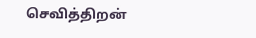செவித்திறன்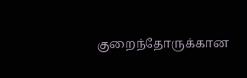குறைந்தோருக்கான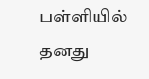பள்ளியில் தனது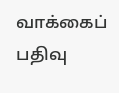வாக்கைப் பதிவு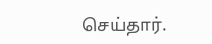செய்தார்.